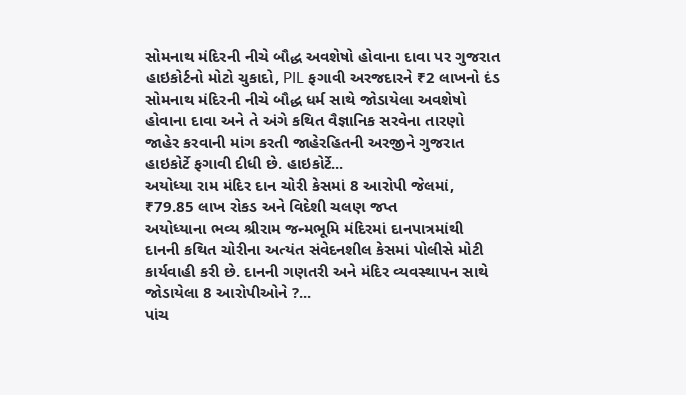સોમનાથ મંદિરની નીચે બૌદ્ધ અવશેષો હોવાના દાવા પર ગુજરાત હાઇકોર્ટનો મોટો ચુકાદો, PIL ફગાવી અરજદારને ₹2 લાખનો દંડ
સોમનાથ મંદિરની નીચે બૌદ્ધ ધર્મ સાથે જોડાયેલા અવશેષો હોવાના દાવા અને તે અંગે કથિત વૈજ્ઞાનિક સરવેના તારણો જાહેર કરવાની માંગ કરતી જાહેરહિતની અરજીને ગુજરાત હાઇકોર્ટે ફગાવી દીધી છે. હાઇકોર્ટે...
અયોધ્યા રામ મંદિર દાન ચોરી કેસમાં 8 આરોપી જેલમાં, ₹79.85 લાખ રોકડ અને વિદેશી ચલણ જપ્ત
અયોધ્યાના ભવ્ય શ્રીરામ જન્મભૂમિ મંદિરમાં દાનપાત્રમાંથી દાનની કથિત ચોરીના અત્યંત સંવેદનશીલ કેસમાં પોલીસે મોટી કાર્યવાહી કરી છે. દાનની ગણતરી અને મંદિર વ્યવસ્થાપન સાથે જોડાયેલા 8 આરોપીઓને ?...
પાંચ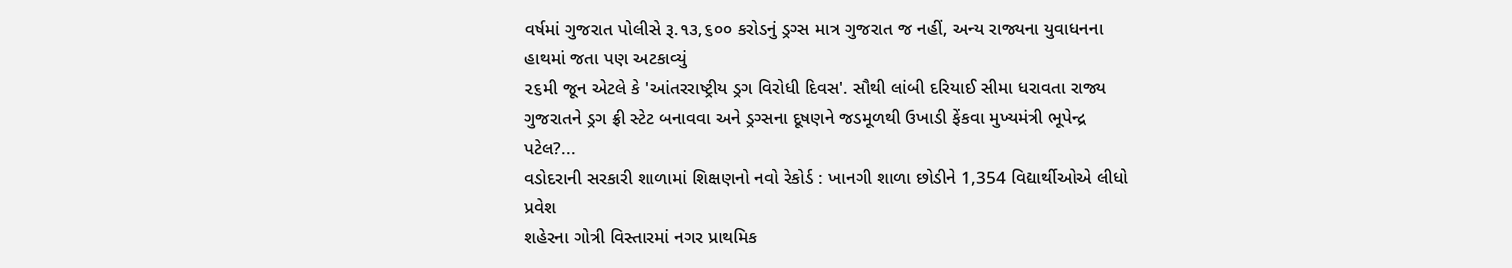વર્ષમાં ગુજરાત પોલીસે રૂ.૧૩,૬૦૦ કરોડનું ડ્રગ્સ માત્ર ગુજરાત જ નહીં, અન્ય રાજ્યના યુવાધનના હાથમાં જતા પણ અટકાવ્યું
૨૬મી જૂન એટલે કે 'આંતરરાષ્ટ્રીય ડ્રગ વિરોધી દિવસ'. સૌથી લાંબી દરિયાઈ સીમા ધરાવતા રાજ્ય ગુજરાતને ડ્રગ ફ્રી સ્ટેટ બનાવવા અને ડ્રગ્સના દૂષણને જડમૂળથી ઉખાડી ફેંકવા મુખ્યમંત્રી ભૂપેન્દ્ર પટેલ?...
વડોદરાની સરકારી શાળામાં શિક્ષણનો નવો રેકોર્ડ : ખાનગી શાળા છોડીને 1,354 વિદ્યાર્થીઓએ લીધો પ્રવેશ
શહેરના ગોત્રી વિસ્તારમાં નગર પ્રાથમિક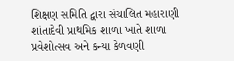શિક્ષણ સમિતિ દ્વારા સંચાલિત મહારાણી શાંતાદેવી પ્રાથમિક શાળા ખાતે શાળા પ્રવેશોત્સવ અને કન્યા કેળવણી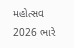મહોત્સવ 2026 ભારે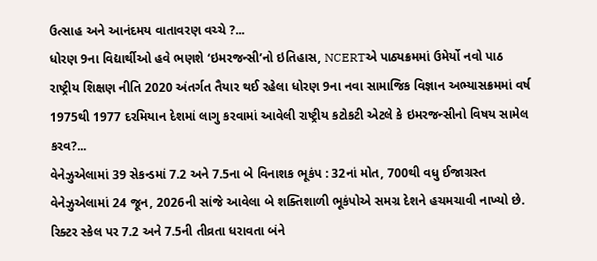ઉત્સાહ અને આનંદમય વાતાવરણ વચ્ચે ?...
ધોરણ 9ના વિદ્યાર્થીઓ હવે ભણશે ‘ઇમરજન્સી’નો ઇતિહાસ, NCERTએ પાઠ્યક્રમમાં ઉમેર્યો નવો પાઠ
રાષ્ટ્રીય શિક્ષણ નીતિ 2020 અંતર્ગત તૈયાર થઈ રહેલા ધોરણ 9ના નવા સામાજિક વિજ્ઞાન અભ્યાસક્રમમાં વર્ષ 1975થી 1977 દરમિયાન દેશમાં લાગુ કરવામાં આવેલી રાષ્ટ્રીય કટોકટી એટલે કે ઇમરજન્સીનો વિષય સામેલ કરવ?...
વેનેઝુએલામાં 39 સેકન્ડમાં 7.2 અને 7.5ના બે વિનાશક ભૂકંપ : 32નાં મોત, 700થી વધુ ઈજાગ્રસ્ત
વેનેઝુએલામાં 24 જૂન, 2026ની સાંજે આવેલા બે શક્તિશાળી ભૂકંપોએ સમગ્ર દેશને હચમચાવી નાખ્યો છે. રિક્ટર સ્કેલ પર 7.2 અને 7.5ની તીવ્રતા ધરાવતા બંને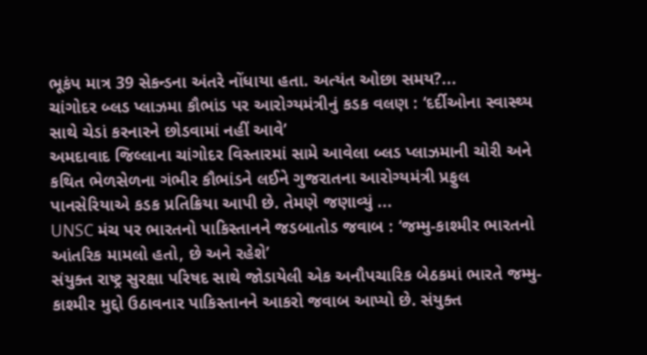ભૂકંપ માત્ર 39 સેકન્ડના અંતરે નોંધાયા હતા. અત્યંત ઓછા સમય?...
ચાંગોદર બ્લડ પ્લાઝમા કૌભાંડ પર આરોગ્યમંત્રીનું કડક વલણ : ‘દર્દીઓના સ્વાસ્થ્ય સાથે ચેડાં કરનારને છોડવામાં નહીં આવે’
અમદાવાદ જિલ્લાના ચાંગોદર વિસ્તારમાં સામે આવેલા બ્લડ પ્લાઝમાની ચોરી અને કથિત ભેળસેળના ગંભીર કૌભાંડને લઈને ગુજરાતના આરોગ્યમંત્રી પ્રફુલ પાનસેરિયાએ કડક પ્રતિક્રિયા આપી છે. તેમણે જણાવ્યું ...
UNSC મંચ પર ભારતનો પાકિસ્તાનને જડબાતોડ જવાબ : ‘જમ્મુ-કાશ્મીર ભારતનો આંતરિક મામલો હતો, છે અને રહેશે’
સંયુક્ત રાષ્ટ્ર સુરક્ષા પરિષદ સાથે જોડાયેલી એક અનૌપચારિક બેઠકમાં ભારતે જમ્મુ-કાશ્મીર મુદ્દો ઉઠાવનાર પાકિસ્તાનને આકરો જવાબ આપ્યો છે. સંયુક્ત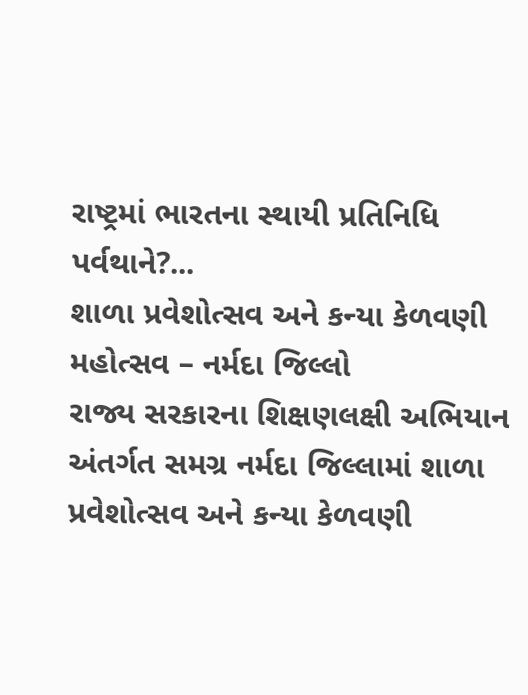રાષ્ટ્રમાં ભારતના સ્થાયી પ્રતિનિધિ પર્વથાને?...
શાળા પ્રવેશોત્સવ અને કન્યા કેળવણી મહોત્સવ – નર્મદા જિલ્લો
રાજ્ય સરકારના શિક્ષણલક્ષી અભિયાન અંતર્ગત સમગ્ર નર્મદા જિલ્લામાં શાળા પ્રવેશોત્સવ અને કન્યા કેળવણી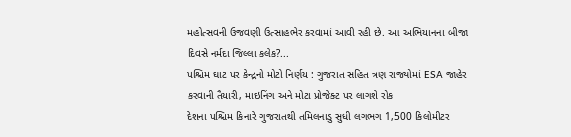મહોત્સવની ઉજવણી ઉત્સાહભેર કરવામાં આવી રહી છે. આ અભિયાનના બીજા દિવસે નર્મદા જિલ્લા કલેક?...
પશ્ચિમ ઘાટ પર કેન્દ્રનો મોટો નિર્ણય : ગુજરાત સહિત ત્રણ રાજ્યોમાં ESA જાહેર કરવાની તૈયારી, માઇનિંગ અને મોટા પ્રોજેક્ટ પર લાગશે રોક
દેશના પશ્ચિમ કિનારે ગુજરાતથી તમિલનાડુ સુધી લગભગ 1,500 કિલોમીટર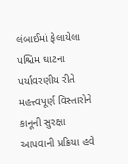લંબાઈમાં ફેલાયેલા પશ્ચિમ ઘાટના પર્યાવરણીય રીતે મહત્ત્વપૂર્ણ વિસ્તારોને કાનૂની સુરક્ષા આપવાની પ્રક્રિયા હવે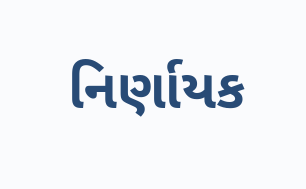નિર્ણાયક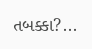તબક્કા?...